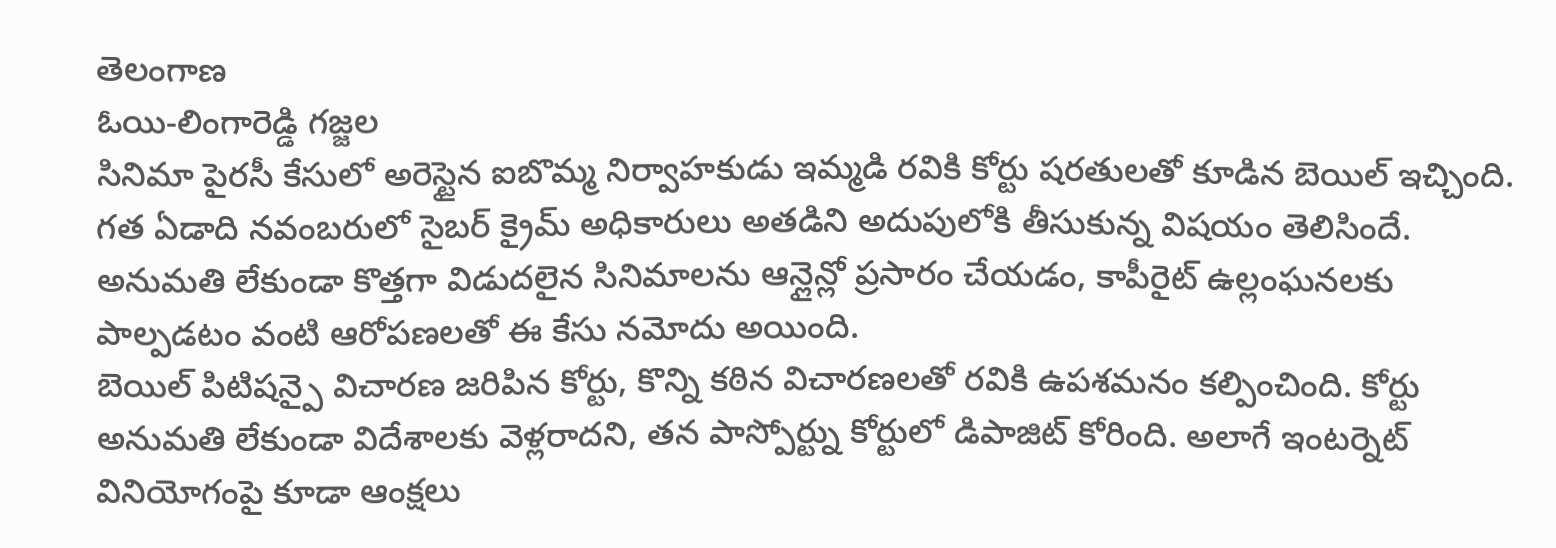తెలంగాణ
ఓయి-లింగారెడ్డి గజ్జల
సినిమా పైరసీ కేసులో అరెస్టైన ఐబొమ్మ నిర్వాహకుడు ఇమ్మడి రవికి కోర్టు షరతులతో కూడిన బెయిల్ ఇచ్చింది. గత ఏడాది నవంబరులో సైబర్ క్రైమ్ అధికారులు అతడిని అదుపులోకి తీసుకున్న విషయం తెలిసిందే. అనుమతి లేకుండా కొత్తగా విడుదలైన సినిమాలను ఆన్లైన్లో ప్రసారం చేయడం, కాపీరైట్ ఉల్లంఘనలకు పాల్పడటం వంటి ఆరోపణలతో ఈ కేసు నమోదు అయింది.
బెయిల్ పిటిషన్పై విచారణ జరిపిన కోర్టు, కొన్ని కఠిన విచారణలతో రవికి ఉపశమనం కల్పించింది. కోర్టు అనుమతి లేకుండా విదేశాలకు వెళ్లరాదని, తన పాస్పోర్ట్ను కోర్టులో డిపాజిట్ కోరింది. అలాగే ఇంటర్నెట్ వినియోగంపై కూడా ఆంక్షలు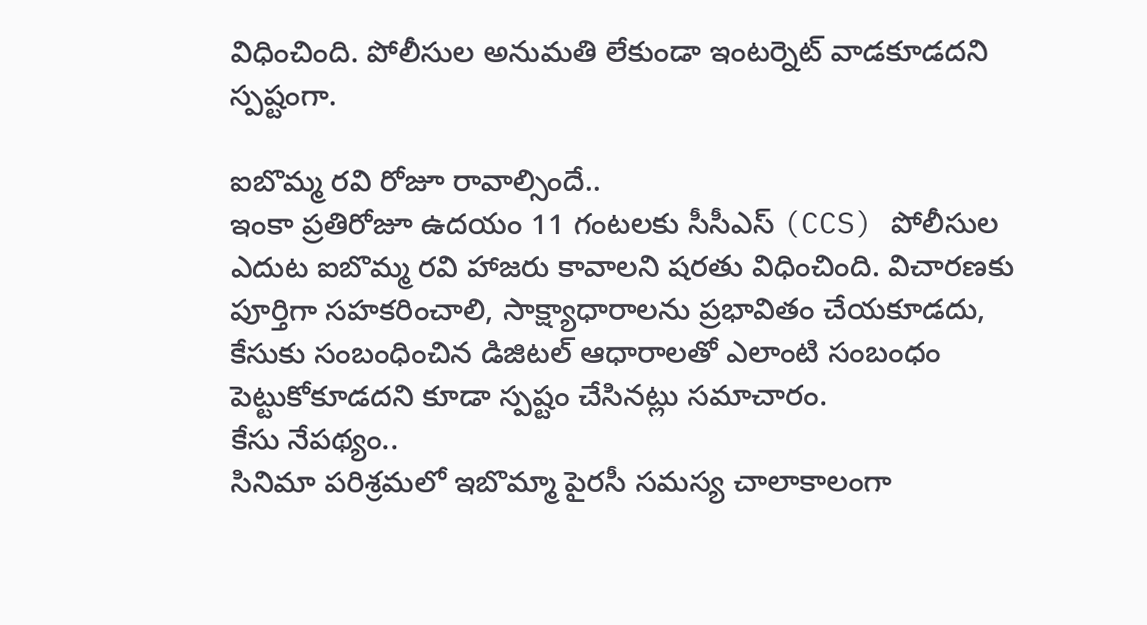విధించింది. పోలీసుల అనుమతి లేకుండా ఇంటర్నెట్ వాడకూడదని స్పష్టంగా.

ఐబొమ్మ రవి రోజూ రావాల్సిందే..
ఇంకా ప్రతిరోజూ ఉదయం 11 గంటలకు సీసీఎస్ (CCS) పోలీసుల ఎదుట ఐబొమ్మ రవి హాజరు కావాలని షరతు విధించింది. విచారణకు పూర్తిగా సహకరించాలి, సాక్ష్యాధారాలను ప్రభావితం చేయకూడదు, కేసుకు సంబంధించిన డిజిటల్ ఆధారాలతో ఎలాంటి సంబంధం పెట్టుకోకూడదని కూడా స్పష్టం చేసినట్లు సమాచారం.
కేసు నేపథ్యం..
సినిమా పరిశ్రమలో ఇబొమ్మా పైరసీ సమస్య చాలాకాలంగా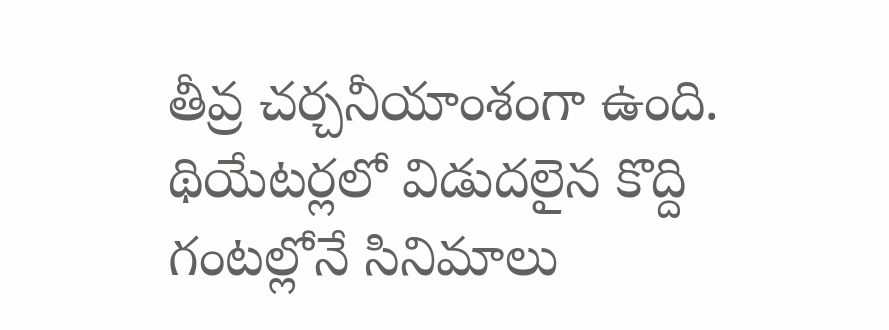తీవ్ర చర్చనీయాంశంగా ఉంది. థియేటర్లలో విడుదలైన కొద్ది గంటల్లోనే సినిమాలు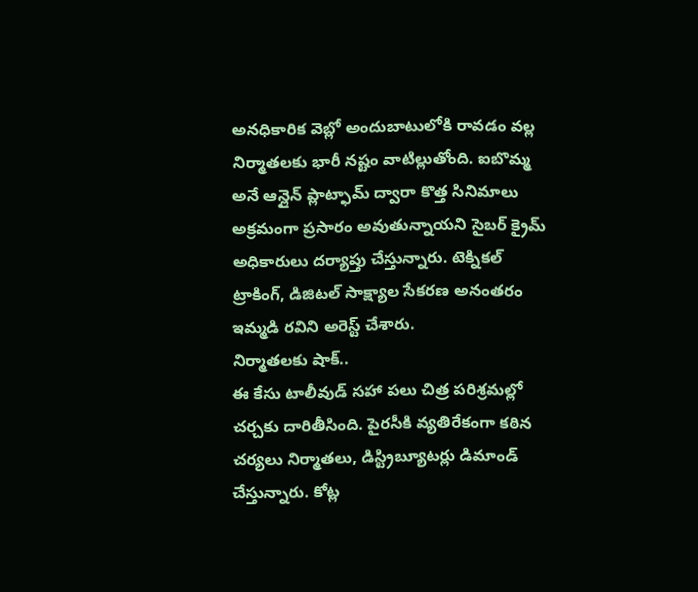అనధికారిక వెబ్లో అందుబాటులోకి రావడం వల్ల నిర్మాతలకు భారీ నష్టం వాటిల్లుతోంది. ఐబొమ్మ అనే ఆన్లైన్ ప్లాట్ఫామ్ ద్వారా కొత్త సినిమాలు అక్రమంగా ప్రసారం అవుతున్నాయని సైబర్ క్రైమ్ అధికారులు దర్యాప్తు చేస్తున్నారు. టెక్నికల్ ట్రాకింగ్, డిజిటల్ సాక్ష్యాల సేకరణ అనంతరం ఇమ్మడి రవిని అరెస్ట్ చేశారు.
నిర్మాతలకు షాక్..
ఈ కేసు టాలీవుడ్ సహా పలు చిత్ర పరిశ్రమల్లో చర్చకు దారితీసింది. పైరసీకి వ్యతిరేకంగా కఠిన చర్యలు నిర్మాతలు, డిస్ట్రిబ్యూటర్లు డిమాండ్ చేస్తున్నారు. కోట్ల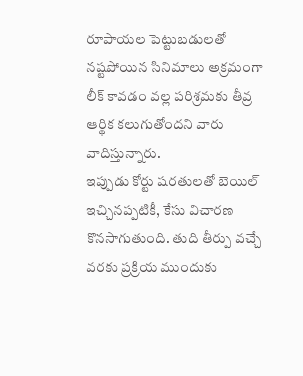రూపాయల పెట్టుబడులతో నష్టపోయిన సినిమాలు అక్రమంగా లీక్ కావడం వల్ల పరిశ్రమకు తీవ్ర ఆర్థిక కలుగుతోందని వారు వాదిస్తున్నారు.
ఇప్పుడు కోర్టు షరతులతో బెయిల్ ఇచ్చినప్పటికీ, కేసు విచారణ కొనసాగుతుంది. తుది తీర్పు వచ్చే వరకు ప్రక్రియ ముందుకు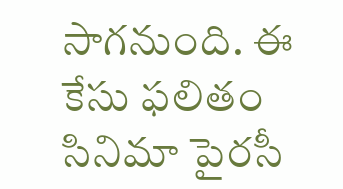సాగనుంది. ఈ కేసు ఫలితం సినిమా పైరసీ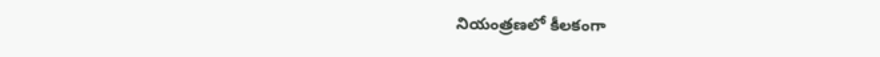నియంత్రణలో కీలకంగా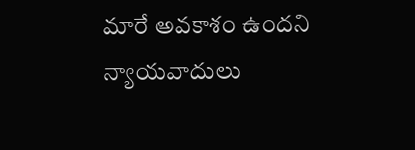మారే అవకాశం ఉందని న్యాయవాదులు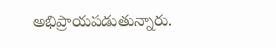అభిప్రాయపడుతున్నారు.